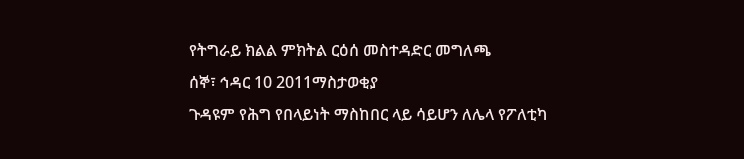የትግራይ ክልል ምክትል ርዕሰ መስተዳድር መግለጫ
ሰኞ፣ ኅዳር 10 2011ማስታወቂያ
ጉዳዩም የሕግ የበላይነት ማስከበር ላይ ሳይሆን ለሌላ የፖለቲካ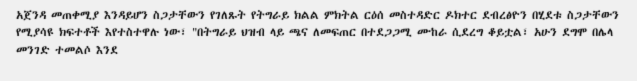አጀንዳ መጠቀሚያ እንዳይሆን ስጋታቸውን የገለጹት የትግራይ ክልል ምክትል ርዕሰ መስተዳድር ዶክተር ደብረፅዮን በሂደቱ ስጋታቸውን የሚያሳዩ ክፍተቶች እየተስተዋሉ ነው፣ "በትግራይ ህዝብ ላይ ጫና ለመፍጠር በተደጋጋሚ ሙከራ ሲደረግ ቆይቷል፣ አሁን ደግሞ በሌላ መንገድ ተመልሶ እንደ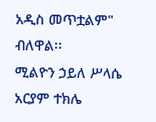አዲስ መጥቷልም" ብለዋል፡፡
ሚልዮን ኃይለ ሥላሴ
አርያም ተክሌ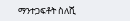ማንተጋፍቶት ስለሺ